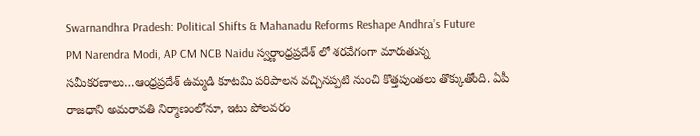Swarnandhra Pradesh: Political Shifts & Mahanadu Reforms Reshape Andhra’s Future
PM Narendra Modi, AP CM NCB Naidu స్వర్ణాంధ్రప్రదేశ్ లో శరవేగంగా మారుతున్న సమీకరణాలు…ఆంధ్రప్రదేశ్ ఉమ్మడి కూటమి పరిపాలన వచ్చినప్పటి నుంచి కొత్తపుంతలు తొక్కుతోంది. ఏపీ రాజధాని అమరావతి నిర్మాణంలోనూ, ఇటు పోలవరం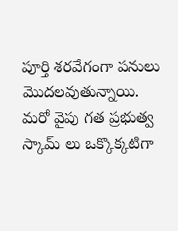పూర్తి శరవేగంగా పనులు మొదలవుతున్నాయి. మరో వైపు గత ప్రభుత్వ స్కామ్ లు ఒక్కొక్కటిగా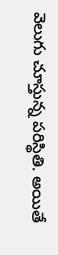వెలుగు చూస్తున్న పరిస్థితి. అయితే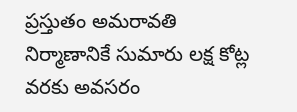ప్రస్తుతం అమరావతి నిర్మాణానికే సుమారు లక్ష కోట్ల వరకు అవసరం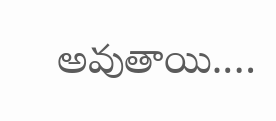అవుతాయి.…